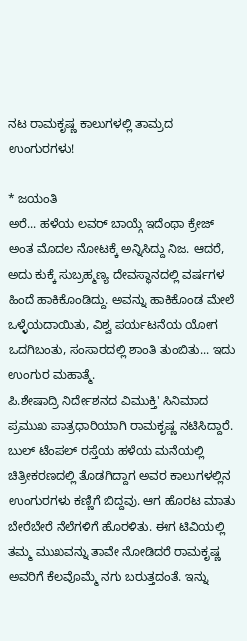ನಟ ರಾಮಕೃಷ್ಣ ಕಾಲುಗಳಲ್ಲಿ ತಾಮ್ರದ ಉಂಗುರಗಳು!

* ಜಯಂತಿ
ಅರೆ... ಹಳೆಯ ಲವರ್ ಬಾಯ್ಗೆ ಇದೆಂಥಾ ಕ್ರೇಜ್ ಅಂತ ಮೊದಲ ನೋಟಕ್ಕೆ ಅನ್ನಿಸಿದ್ದು ನಿಜ. ಆದರೆ, ಅದು ಕುಕ್ಕೆ ಸುಬ್ರಹ್ಮಣ್ಯ ದೇವಸ್ಥಾನದಲ್ಲಿ ವರ್ಷಗಳ ಹಿಂದೆ ಹಾಕಿಕೊಂಡಿದ್ದು. ಅವನ್ನು ಹಾಕಿಕೊಂಡ ಮೇಲೆ ಒಳ್ಳೆಯದಾಯಿತು, ವಿಶ್ವ ಪರ್ಯಟನೆಯ ಯೋಗ ಒದಗಿಬಂತು, ಸಂಸಾರದಲ್ಲಿ ಶಾಂತಿ ತುಂಬಿತು... ಇದು ಉಂಗುರ ಮಹಾತ್ಮೆ.
ಪಿ.ಶೇಷಾದ್ರಿ ನಿರ್ದೇಶನದ ವಿಮುಕ್ತಿ' ಸಿನಿಮಾದ ಪ್ರಮುಖ ಪಾತ್ರಧಾರಿಯಾಗಿ ರಾಮಕೃಷ್ಣ ನಟಿಸಿದ್ದಾರೆ. ಬುಲ್ ಟೆಂಪಲ್ ರಸ್ತೆಯ ಹಳೆಯ ಮನೆಯಲ್ಲಿ ಚಿತ್ರೀಕರಣದಲ್ಲಿ ತೊಡಗಿದ್ದಾಗ ಅವರ ಕಾಲುಗಳಲ್ಲಿನ ಉಂಗುರಗಳು ಕಣ್ಣಿಗೆ ಬಿದ್ದವು. ಆಗ ಹೊರಟ ಮಾತು ಬೇರೆಬೇರೆ ನೆಲೆಗಳಿಗೆ ಹೊರಳಿತು. ಈಗ ಟಿವಿಯಲ್ಲಿ ತಮ್ಮ ಮುಖವನ್ನು ತಾವೇ ನೋಡಿದರೆ ರಾಮಕೃಷ್ಣ ಅವರಿಗೆ ಕೆಲವೊಮ್ಮೆ ನಗು ಬರುತ್ತದಂತೆ. ಇನ್ನು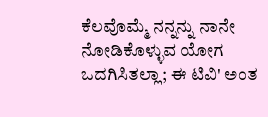ಕೆಲವೊಮ್ಮೆ ನನ್ನನ್ನು ನಾನೇ ನೋಡಿಕೊಳ್ಳುವ ಯೋಗ ಒದಗಿಸಿತಲ್ಲಾ; ಈ ಟಿವಿ' ಅಂತ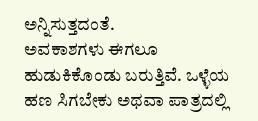ಅನ್ನಿಸುತ್ತದಂತೆ.
ಅವಕಾಶಗಳು ಈಗಲೂ ಹುಡುಕಿಕೊಂಡು ಬರುತ್ತಿವೆ. ಒಳ್ಳೆಯ ಹಣ ಸಿಗಬೇಕು ಅಥವಾ ಪಾತ್ರದಲ್ಲಿ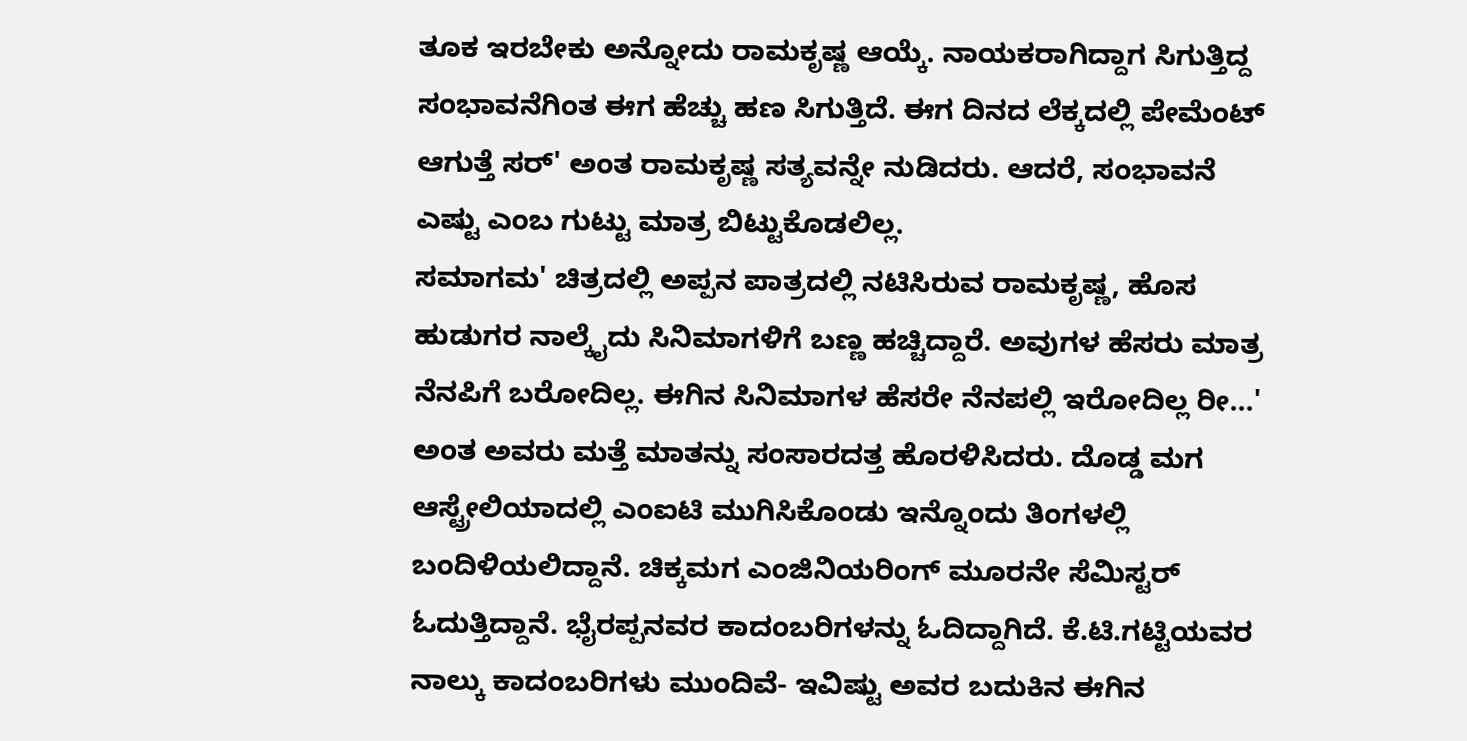ತೂಕ ಇರಬೇಕು ಅನ್ನೋದು ರಾಮಕೃಷ್ಣ ಆಯ್ಕೆ. ನಾಯಕರಾಗಿದ್ದಾಗ ಸಿಗುತ್ತಿದ್ದ ಸಂಭಾವನೆಗಿಂತ ಈಗ ಹೆಚ್ಚು ಹಣ ಸಿಗುತ್ತಿದೆ. ಈಗ ದಿನದ ಲೆಕ್ಕದಲ್ಲಿ ಪೇಮೆಂಟ್ ಆಗುತ್ತೆ ಸರ್' ಅಂತ ರಾಮಕೃಷ್ಣ ಸತ್ಯವನ್ನೇ ನುಡಿದರು. ಆದರೆ, ಸಂಭಾವನೆ ಎಷ್ಟು ಎಂಬ ಗುಟ್ಟು ಮಾತ್ರ ಬಿಟ್ಟುಕೊಡಲಿಲ್ಲ.
ಸಮಾಗಮ' ಚಿತ್ರದಲ್ಲಿ ಅಪ್ಪನ ಪಾತ್ರದಲ್ಲಿ ನಟಿಸಿರುವ ರಾಮಕೃಷ್ಣ, ಹೊಸ ಹುಡುಗರ ನಾಲ್ಕೈದು ಸಿನಿಮಾಗಳಿಗೆ ಬಣ್ಣ ಹಚ್ಚಿದ್ದಾರೆ. ಅವುಗಳ ಹೆಸರು ಮಾತ್ರ ನೆನಪಿಗೆ ಬರೋದಿಲ್ಲ. ಈಗಿನ ಸಿನಿಮಾಗಳ ಹೆಸರೇ ನೆನಪಲ್ಲಿ ಇರೋದಿಲ್ಲ ರೀ...' ಅಂತ ಅವರು ಮತ್ತೆ ಮಾತನ್ನು ಸಂಸಾರದತ್ತ ಹೊರಳಿಸಿದರು. ದೊಡ್ಡ ಮಗ ಆಸ್ಟ್ರೇಲಿಯಾದಲ್ಲಿ ಎಂಐಟಿ ಮುಗಿಸಿಕೊಂಡು ಇನ್ನೊಂದು ತಿಂಗಳಲ್ಲಿ ಬಂದಿಳಿಯಲಿದ್ದಾನೆ. ಚಿಕ್ಕಮಗ ಎಂಜಿನಿಯರಿಂಗ್ ಮೂರನೇ ಸೆಮಿಸ್ಟರ್ ಓದುತ್ತಿದ್ದಾನೆ. ಭೈರಪ್ಪನವರ ಕಾದಂಬರಿಗಳನ್ನು ಓದಿದ್ದಾಗಿದೆ. ಕೆ.ಟಿ.ಗಟ್ಟಿಯವರ ನಾಲ್ಕು ಕಾದಂಬರಿಗಳು ಮುಂದಿವೆ- ಇವಿಷ್ಟು ಅವರ ಬದುಕಿನ ಈಗಿನ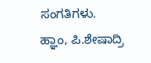ಸಂಗತಿಗಳು.
ಹ್ಞಾಂ, ಪಿ.ಶೇಷಾದ್ರಿ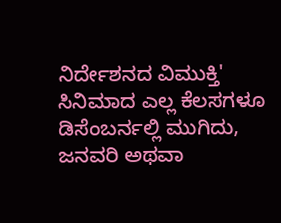ನಿರ್ದೇಶನದ ವಿಮುಕ್ತಿ' ಸಿನಿಮಾದ ಎಲ್ಲ ಕೆಲಸಗಳೂ ಡಿಸೆಂಬರ್ನಲ್ಲಿ ಮುಗಿದು, ಜನವರಿ ಅಥವಾ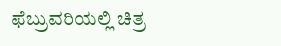ಫೆಬ್ರುವರಿಯಲ್ಲಿ ಚಿತ್ರ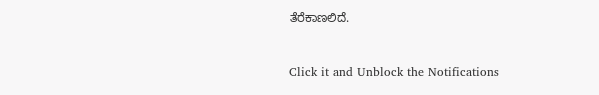ತೆರೆಕಾಣಲಿದೆ.


Click it and Unblock the Notifications